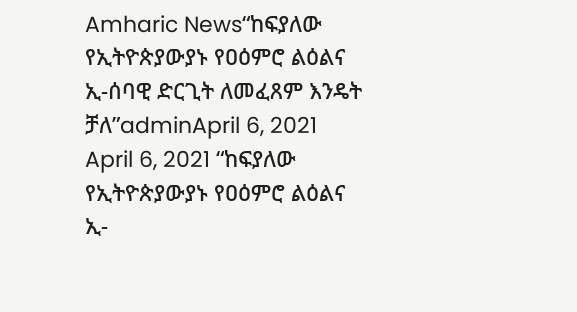Amharic News“ከፍያለው የኢትዮጵያውያኑ የዐዕምሮ ልዕልና ኢ-ሰባዊ ድርጊት ለመፈጸም እንዴት ቻለ”adminApril 6, 2021 April 6, 2021 “ከፍያለው የኢትዮጵያውያኑ የዐዕምሮ ልዕልና ኢ-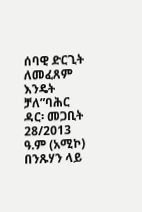ሰባዊ ድርጊት ለመፈጸም እንዴት ቻለ”ባሕር ዳር፡ መጋቢት 28/2013 ዓ.ም (አሚኮ) በንጹሃን ላይ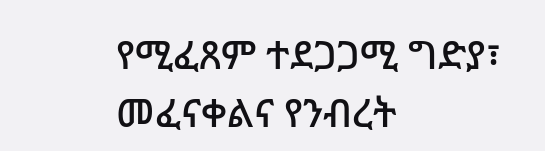የሚፈጸም ተደጋጋሚ ግድያ፣ መፈናቀልና የንብረት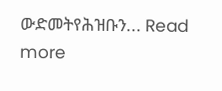ውድመትየሕዝቡን... Read more